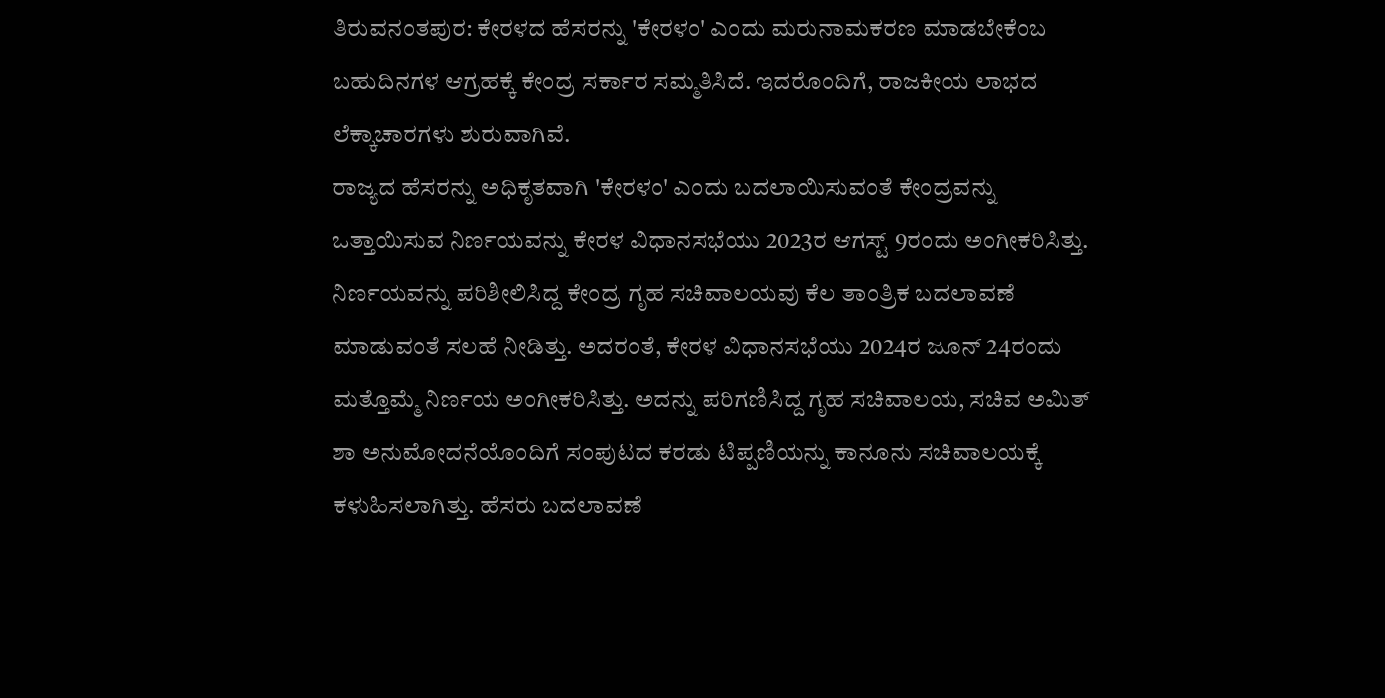ತಿರುವನಂತಪುರ: ಕೇರಳದ ಹೆಸರನ್ನು 'ಕೇರಳಂ' ಎಂದು ಮರುನಾಮಕರಣ ಮಾಡಬೇಕೆಂಬ ಬಹುದಿನಗಳ ಆಗ್ರಹಕ್ಕೆ ಕೇಂದ್ರ ಸರ್ಕಾರ ಸಮ್ಮತಿಸಿದೆ. ಇದರೊಂದಿಗೆ, ರಾಜಕೀಯ ಲಾಭದ ಲೆಕ್ಕಾಚಾರಗಳು ಶುರುವಾಗಿವೆ.
ರಾಜ್ಯದ ಹೆಸರನ್ನು ಅಧಿಕೃತವಾಗಿ 'ಕೇರಳಂ' ಎಂದು ಬದಲಾಯಿಸುವಂತೆ ಕೇಂದ್ರವನ್ನು ಒತ್ತಾಯಿಸುವ ನಿರ್ಣಯವನ್ನು ಕೇರಳ ವಿಧಾನಸಭೆಯು 2023ರ ಆಗಸ್ಟ್ 9ರಂದು ಅಂಗೀಕರಿಸಿತ್ತು.
ನಿರ್ಣಯವನ್ನು ಪರಿಶೀಲಿಸಿದ್ದ ಕೇಂದ್ರ ಗೃಹ ಸಚಿವಾಲಯವು ಕೆಲ ತಾಂತ್ರಿಕ ಬದಲಾವಣೆ ಮಾಡುವಂತೆ ಸಲಹೆ ನೀಡಿತ್ತು. ಅದರಂತೆ, ಕೇರಳ ವಿಧಾನಸಭೆಯು 2024ರ ಜೂನ್ 24ರಂದು ಮತ್ತೊಮ್ಮೆ ನಿರ್ಣಯ ಅಂಗೀಕರಿಸಿತ್ತು. ಅದನ್ನು ಪರಿಗಣಿಸಿದ್ದ ಗೃಹ ಸಚಿವಾಲಯ, ಸಚಿವ ಅಮಿತ್ ಶಾ ಅನುಮೋದನೆಯೊಂದಿಗೆ ಸಂಪುಟದ ಕರಡು ಟಿಪ್ಪಣಿಯನ್ನು ಕಾನೂನು ಸಚಿವಾಲಯಕ್ಕೆ ಕಳುಹಿಸಲಾಗಿತ್ತು. ಹೆಸರು ಬದಲಾವಣೆ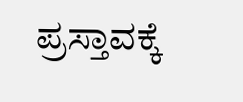ಪ್ರಸ್ತಾವಕ್ಕೆ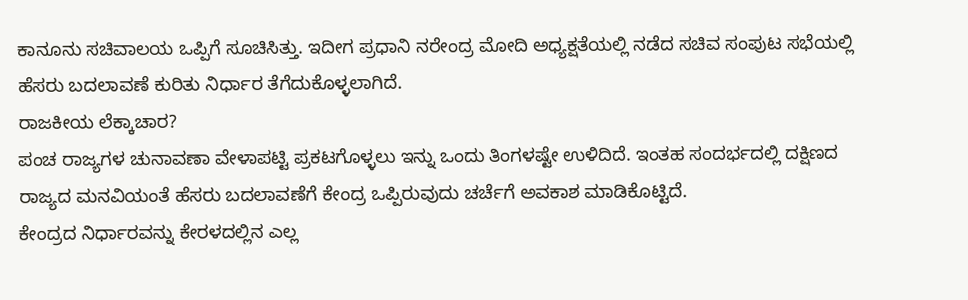ಕಾನೂನು ಸಚಿವಾಲಯ ಒಪ್ಪಿಗೆ ಸೂಚಿಸಿತ್ತು. ಇದೀಗ ಪ್ರಧಾನಿ ನರೇಂದ್ರ ಮೋದಿ ಅಧ್ಯಕ್ಷತೆಯಲ್ಲಿ ನಡೆದ ಸಚಿವ ಸಂಪುಟ ಸಭೆಯಲ್ಲಿ ಹೆಸರು ಬದಲಾವಣೆ ಕುರಿತು ನಿರ್ಧಾರ ತೆಗೆದುಕೊಳ್ಳಲಾಗಿದೆ.
ರಾಜಕೀಯ ಲೆಕ್ಕಾಚಾರ?
ಪಂಚ ರಾಜ್ಯಗಳ ಚುನಾವಣಾ ವೇಳಾಪಟ್ಟಿ ಪ್ರಕಟಗೊಳ್ಳಲು ಇನ್ನು ಒಂದು ತಿಂಗಳಷ್ಟೇ ಉಳಿದಿದೆ. ಇಂತಹ ಸಂದರ್ಭದಲ್ಲಿ ದಕ್ಷಿಣದ ರಾಜ್ಯದ ಮನವಿಯಂತೆ ಹೆಸರು ಬದಲಾವಣೆಗೆ ಕೇಂದ್ರ ಒಪ್ಪಿರುವುದು ಚರ್ಚೆಗೆ ಅವಕಾಶ ಮಾಡಿಕೊಟ್ಟಿದೆ.
ಕೇಂದ್ರದ ನಿರ್ಧಾರವನ್ನು ಕೇರಳದಲ್ಲಿನ ಎಲ್ಲ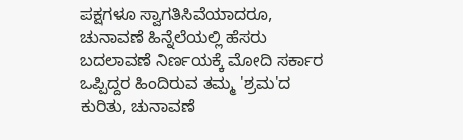ಪಕ್ಷಗಳೂ ಸ್ವಾಗತಿಸಿವೆಯಾದರೂ, ಚುನಾವಣೆ ಹಿನ್ನೆಲೆಯಲ್ಲಿ ಹೆಸರು ಬದಲಾವಣೆ ನಿರ್ಣಯಕ್ಕೆ ಮೋದಿ ಸರ್ಕಾರ ಒಪ್ಪಿದ್ದರ ಹಿಂದಿರುವ ತಮ್ಮ 'ಶ್ರಮ'ದ ಕುರಿತು, ಚುನಾವಣೆ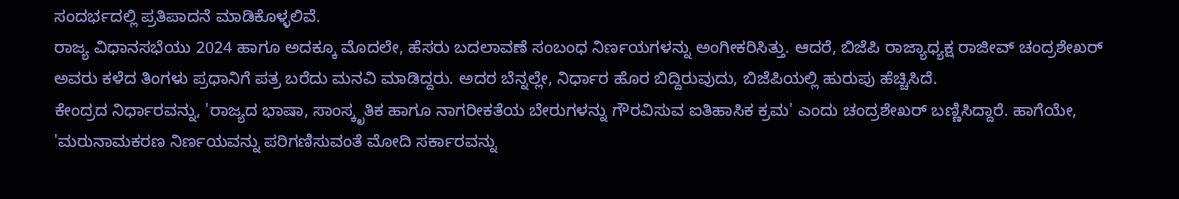ಸಂದರ್ಭದಲ್ಲಿ ಪ್ರತಿಪಾದನೆ ಮಾಡಿಕೊಳ್ಳಲಿವೆ.
ರಾಜ್ಯ ವಿಧಾನಸಭೆಯು 2024 ಹಾಗೂ ಅದಕ್ಕೂ ಮೊದಲೇ, ಹೆಸರು ಬದಲಾವಣೆ ಸಂಬಂಧ ನಿರ್ಣಯಗಳನ್ನು ಅಂಗೀಕರಿಸಿತ್ತು. ಆದರೆ, ಬಿಜೆಪಿ ರಾಜ್ಯಾಧ್ಯಕ್ಷ ರಾಜೀವ್ ಚಂದ್ರಶೇಖರ್ ಅವರು ಕಳೆದ ತಿಂಗಳು ಪ್ರಧಾನಿಗೆ ಪತ್ರ ಬರೆದು ಮನವಿ ಮಾಡಿದ್ದರು. ಅದರ ಬೆನ್ನಲ್ಲೇ, ನಿರ್ಧಾರ ಹೊರ ಬಿದ್ದಿರುವುದು, ಬಿಜೆಪಿಯಲ್ಲಿ ಹುರುಪು ಹೆಚ್ಚಿಸಿದೆ.
ಕೇಂದ್ರದ ನಿರ್ಧಾರವನ್ನು, 'ರಾಜ್ಯದ ಭಾಷಾ, ಸಾಂಸ್ಕೃತಿಕ ಹಾಗೂ ನಾಗರೀಕತೆಯ ಬೇರುಗಳನ್ನು ಗೌರವಿಸುವ ಐತಿಹಾಸಿಕ ಕ್ರಮ' ಎಂದು ಚಂದ್ರಶೇಖರ್ ಬಣ್ಣಿಸಿದ್ದಾರೆ. ಹಾಗೆಯೇ, 'ಮರುನಾಮಕರಣ ನಿರ್ಣಯವನ್ನು ಪರಿಗಣಿಸುವಂತೆ ಮೋದಿ ಸರ್ಕಾರವನ್ನು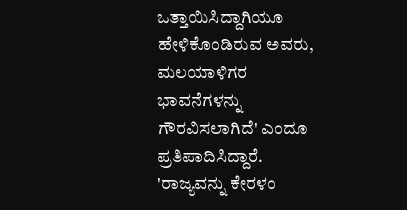ಒತ್ತಾಯಿಸಿದ್ದಾಗಿಯೂ ಹೇಳಿಕೊಂಡಿರುವ ಅವರು, ಮಲಯಾಳಿಗರ ಭಾವನೆಗಳನ್ನು ಗೌರವಿಸಲಾಗಿದೆ' ಎಂದೂ ಪ್ರತಿಪಾದಿಸಿದ್ದಾರೆ.
'ರಾಜ್ಯವನ್ನು ಕೇರಳಂ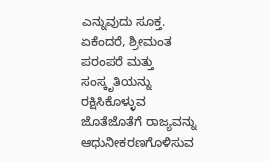ಎನ್ನುವುದು ಸೂಕ್ತ. ಏಕೆಂದರೆ, ಶ್ರೀಮಂತ ಪರಂಪರೆ ಮತ್ತು ಸಂಸ್ಕೃತಿಯನ್ನು ರಕ್ಷಿಸಿಕೊಳ್ಳುವ ಜೊತೆಜೊತೆಗೆ ರಾಜ್ಯವನ್ನು ಆಧುನೀಕರಣಗೊಳಿಸುವ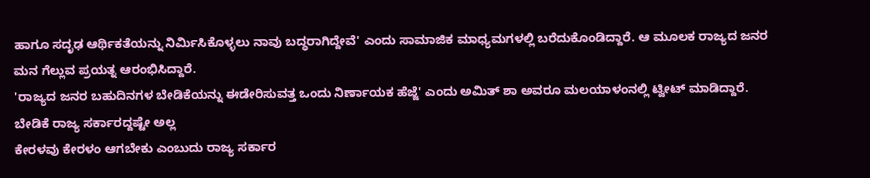ಹಾಗೂ ಸದೃಢ ಆರ್ಥಿಕತೆಯನ್ನು ನಿರ್ಮಿಸಿಕೊಳ್ಳಲು ನಾವು ಬದ್ಧರಾಗಿದ್ದೇವೆ' ಎಂದು ಸಾಮಾಜಿಕ ಮಾಧ್ಯಮಗಳಲ್ಲಿ ಬರೆದುಕೊಂಡಿದ್ದಾರೆ. ಆ ಮೂಲಕ ರಾಜ್ಯದ ಜನರ ಮನ ಗೆಲ್ಲುವ ಪ್ರಯತ್ನ ಆರಂಭಿಸಿದ್ದಾರೆ.
'ರಾಜ್ಯದ ಜನರ ಬಹುದಿನಗಳ ಬೇಡಿಕೆಯನ್ನು ಈಡೇರಿಸುವತ್ತ ಒಂದು ನಿರ್ಣಾಯಕ ಹೆಜ್ಜೆ' ಎಂದು ಅಮಿತ್ ಶಾ ಅವರೂ ಮಲಯಾಳಂನಲ್ಲಿ ಟ್ವೀಟ್ ಮಾಡಿದ್ದಾರೆ.
ಬೇಡಿಕೆ ರಾಜ್ಯ ಸರ್ಕಾರದ್ದಷ್ಟೇ ಅಲ್ಲ
ಕೇರಳವು ಕೇರಳಂ ಆಗಬೇಕು ಎಂಬುದು ರಾಜ್ಯ ಸರ್ಕಾರ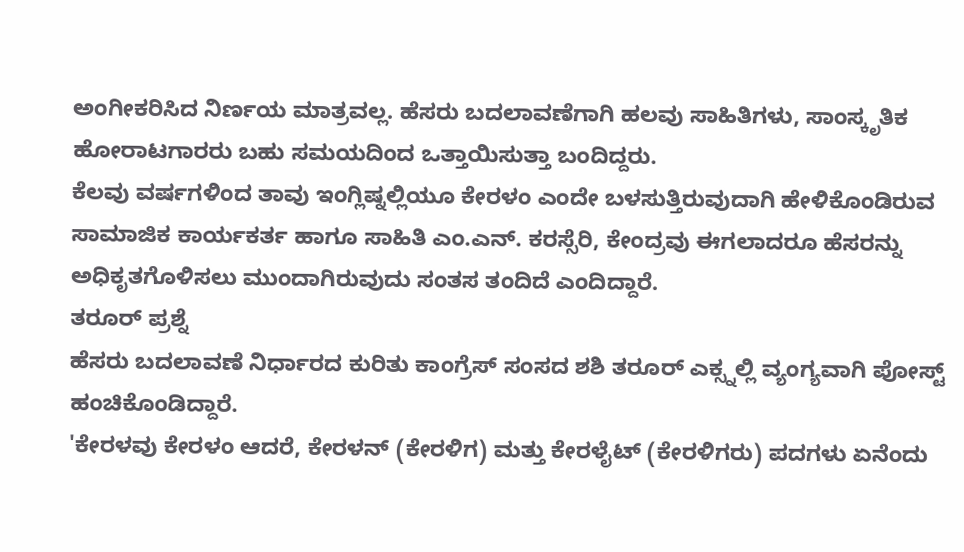ಅಂಗೀಕರಿಸಿದ ನಿರ್ಣಯ ಮಾತ್ರವಲ್ಲ. ಹೆಸರು ಬದಲಾವಣೆಗಾಗಿ ಹಲವು ಸಾಹಿತಿಗಳು, ಸಾಂಸ್ಕೃತಿಕ ಹೋರಾಟಗಾರರು ಬಹು ಸಮಯದಿಂದ ಒತ್ತಾಯಿಸುತ್ತಾ ಬಂದಿದ್ದರು.
ಕೆಲವು ವರ್ಷಗಳಿಂದ ತಾವು ಇಂಗ್ಲಿಷ್ನಲ್ಲಿಯೂ ಕೇರಳಂ ಎಂದೇ ಬಳಸುತ್ತಿರುವುದಾಗಿ ಹೇಳಿಕೊಂಡಿರುವ ಸಾಮಾಜಿಕ ಕಾರ್ಯಕರ್ತ ಹಾಗೂ ಸಾಹಿತಿ ಎಂ.ಎನ್. ಕರಸ್ಸೆರಿ, ಕೇಂದ್ರವು ಈಗಲಾದರೂ ಹೆಸರನ್ನು ಅಧಿಕೃತಗೊಳಿಸಲು ಮುಂದಾಗಿರುವುದು ಸಂತಸ ತಂದಿದೆ ಎಂದಿದ್ದಾರೆ.
ತರೂರ್ ಪ್ರಶ್ನೆ
ಹೆಸರು ಬದಲಾವಣೆ ನಿರ್ಧಾರದ ಕುರಿತು ಕಾಂಗ್ರೆಸ್ ಸಂಸದ ಶಶಿ ತರೂರ್ ಎಕ್ಸ್ನಲ್ಲಿ ವ್ಯಂಗ್ಯವಾಗಿ ಪೋಸ್ಟ್ ಹಂಚಿಕೊಂಡಿದ್ದಾರೆ.
'ಕೇರಳವು ಕೇರಳಂ ಆದರೆ, ಕೇರಳನ್ (ಕೇರಳಿಗ) ಮತ್ತು ಕೇರಳೈಟ್ (ಕೇರಳಿಗರು) ಪದಗಳು ಏನೆಂದು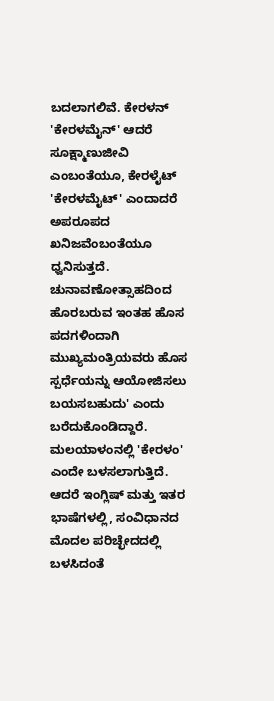ಬದಲಾಗಲಿವೆ. ಕೇರಳನ್ 'ಕೇರಳಮೈನ್' ಆದರೆ ಸೂಕ್ಷ್ಮಾಣುಜೀವಿ ಎಂಬಂತೆಯೂ, ಕೇರಳೈಟ್ 'ಕೇರಳಮೈಟ್' ಎಂದಾದರೆ ಅಪರೂಪದ ಖನಿಜವೆಂಬಂತೆಯೂ ಧ್ವನಿಸುತ್ತದೆ. ಚುನಾವಣೋತ್ಸಾಹದಿಂದ ಹೊರಬರುವ ಇಂತಹ ಹೊಸ ಪದಗಳಿಂದಾಗಿ ಮುಖ್ಯಮಂತ್ರಿಯವರು ಹೊಸ ಸ್ಪರ್ಧೆಯನ್ನು ಆಯೋಜಿಸಲು ಬಯಸಬಹುದು' ಎಂದು ಬರೆದುಕೊಂಡಿದ್ದಾರೆ.
ಮಲಯಾಳಂನಲ್ಲಿ 'ಕೇರಳಂ' ಎಂದೇ ಬಳಸಲಾಗುತ್ತಿದೆ. ಆದರೆ ಇಂಗ್ಲಿಷ್ ಮತ್ತು ಇತರ ಭಾಷೆಗಳಲ್ಲಿ, ಸಂವಿಧಾನದ ಮೊದಲ ಪರಿಚ್ಛೇದದಲ್ಲಿ ಬಳಸಿದಂತೆ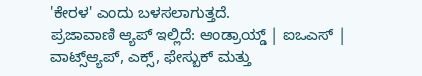'ಕೇರಳ' ಎಂದು ಬಳಸಲಾಗುತ್ತದೆ.
ಪ್ರಜಾವಾಣಿ ಆ್ಯಪ್ ಇಲ್ಲಿದೆ: ಆಂಡ್ರಾಯ್ಡ್ | ಐಒಎಸ್ | ವಾಟ್ಸ್ಆ್ಯಪ್, ಎಕ್ಸ್, ಫೇಸ್ಬುಕ್ ಮತ್ತು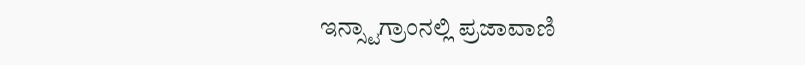ಇನ್ಸ್ಟಾಗ್ರಾಂನಲ್ಲಿ ಪ್ರಜಾವಾಣಿ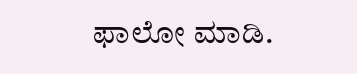ಫಾಲೋ ಮಾಡಿ.